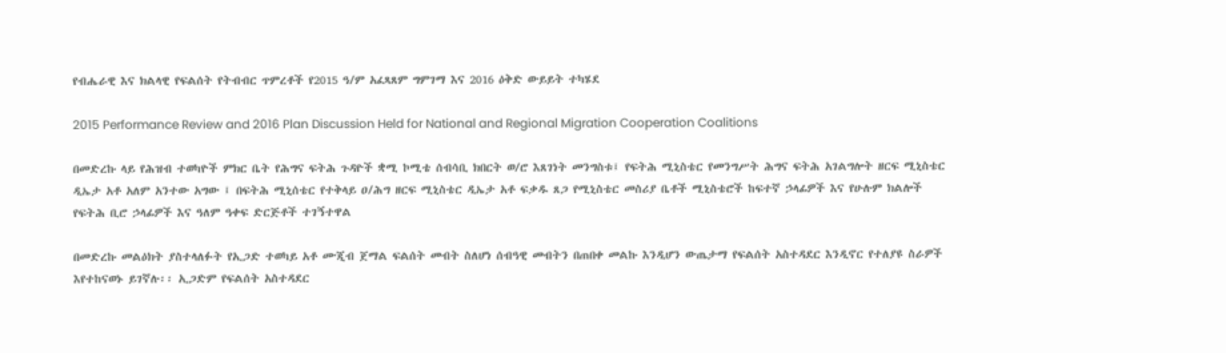የብሔራዊ እና ክልላዊ የፍልሰት የትብብር ጥምረቶች የ2015 ዓ/ም አፈጻጸም ግምገማ እና 2016 ዕቅድ ውይይት ተካሄደ

2015 Performance Review and 2016 Plan Discussion Held for National and Regional Migration Cooperation Coalitions

በመድረኩ ላይ የሕዝብ ተወካዮች ምክር ቤት የሕግና ፍትሕ ጉዳዮች ቋሚ ኮሚቴ ሰብሳቢ ክበርት ወ/ሮ እጸገነት መንግስቱ፤ የፍትሕ ሚኒስቴር የመንግሥት ሕግና ፍትሕ አገልግሎት ዘርፍ ሚኒስቴር ዲኤታ አቶ አለም አንተው አግው ፤ በፍትሕ ሚኒሰቴር የተቅላይ ዐ/ሕግ ዘርፍ ሚኒስቴር ዲኤታ አቶ ፍቃዱ ጸጋ የሚኒስቴር መስሪያ ቤቶች ሚኒስቴሮች ከፍተኛ ኃላፊዎች እና የሁሉም ክልሎች የፍትሕ ቢሮ ኃላፊዎች እና ዓለም ዓቀፍ ድርጅቶች ተገኝተዋል

በመድረኩ መልዕክት ያስተላለፉት የኢጋድ ተወካይ አቶ ሙጂብ ጀማል ፍልሰት መብት ስለሆነ ሰብዓዊ መብትን በጠበቀ መልኩ እንዲሆን ውጤታማ የፍልሰት አስተዳደር እንዲኖር የተለያዩ ስራዎች እየተከናወኑ ይገኛሉ፡፡ ኢጋድም የፍልሰት አስተዳደር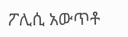ፖሊሲ አውጥቶ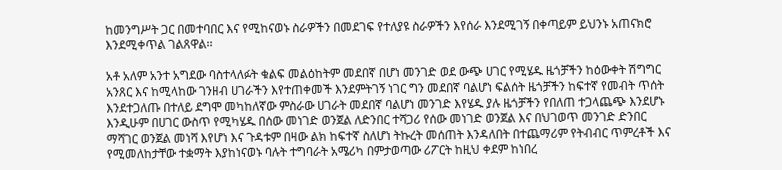ከመንግሥት ጋር በመተባበር እና የሚከናወኑ ስራዎችን በመደገፍ የተለያዩ ስራዎችን እየሰራ እንደሚገኝ በቀጣይም ይህንኑ አጠናክሮ እንደሚቀጥል ገልጸዋል፡፡

አቶ አለም አንተ አግደው ባስተላለፉት ቁልፍ መልዕከትም መደበኛ በሆነ መንገድ ወደ ውጭ ሀገር የሚሄዱ ዜጎቻችን ከዕውቀት ሽግግር አንጸር እና ከሚላከው ገንዘብ ሀገራችን እየተጠቀመች እንደምትገኝ ነገር ግን መደበኛ ባልሆነ ፍልሰት ዜጎቻችን ከፍተኛ የመብት ጥሰት እንደተጋለጡ በተለይ ደግሞ መካከለኛው ምስራው ሀገራት መደበኛ ባልሆነ መንገድ እየሄዱ ያሉ ዜጎቻችን የበለጠ ተጋላጨጭ እንደሆኑ እንዲሁም በሀገር ውስጥ የሚካሄዱ በሰው መነገድ ወንጀል ለድንበር ተሻጋሪ የሰው መነገድ ወንጀል እና በህገወጥ መንገድ ድንበር ማሻገር ወንጀል መነሻ እየሆነ እና ጉዳቱም በዛው ልክ ከፍተኛ ስለሆነ ትኩረት መሰጠት እንዳለበት በተጨማሪም የትብብር ጥምረቶች እና የሚመለከታቸው ተቋማት እያከነናወኑ ባሉት ተግባራት አሜሪካ በምታወጣው ሪፖርት ከዚህ ቀደም ከነበረ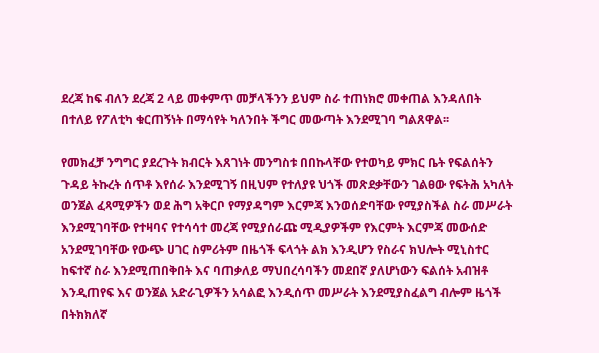ደረጃ ከፍ ብለን ደረጃ 2 ላይ መቀምጥ መቻላችንን ይህም ስራ ተጠነክሮ መቀጠል እንዳለበት በተለይ የፖለቲካ ቁርጠኝነት በማሳየት ካለንበት ችግር መውጣት እንደሚገባ ግልጸዋል፡፡

የመክፈቻ ንግግር ያደረጉት ክብርት እጸገነት መንግስቱ በበኩላቸው የተወካይ ምክር ቤት የፍልሰትን ጉዳይ ትኩረት ሰጥቶ እየሰራ እንደሚገኝ በዚህም የተለያዩ ህጎች መጽደቃቸውን ገልፀው የፍትሕ አካለት ወንጀል ፈጻሚዎችን ወደ ሕግ አቅርቦ የማያዳግም እርምጃ እንወሰድባቸው የሚያስችል ስራ መሥራት እንደሚገባቸው የተዛባና የተሳሳተ መረጃ የሚያሰራጩ ሚዲያዎችም የእርምት እርምጃ መውሰድ አንደሚገባቸው የውጭ ሀገር ስምሪትም በዜጎች ፍላጎት ልክ እንዲሆን የስራና ክህሎት ሚኒስተር ከፍተኛ ስራ እንደሚጠበቅበት እና ባጠቃለይ ማህበረሳባችን መደበኛ ያለሆነውን ፍልሰት አብዝቶ እንዲጠየፍ እና ወንጀል አድራጊዎችን አሳልፎ እንዲሰጥ መሥራት እንደሚያስፈልግ ብሎም ዜጎች በትክክለኛ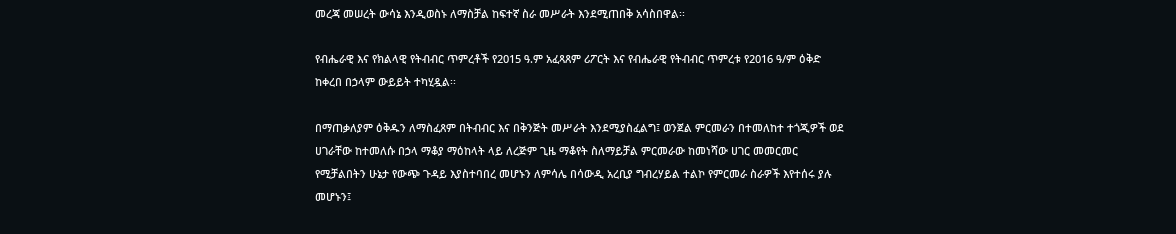መረጃ መሠረት ውሳኔ እንዲወስኑ ለማስቻል ከፍተኛ ስራ መሥራት እንደሚጠበቅ አሳስበዋል፡፡

የብሔራዊ እና የክልላዊ የትብብር ጥምረቶች የ2015 ዓ.ም አፈጻጸም ሪፖርት እና የብሔራዊ የትብብር ጥምረቱ የ2016 ዓ/ም ዕቅድ ከቀረበ በኃላም ውይይት ተካሂዷል፡፡

በማጠቃለያም ዕቅዱን ለማስፈጸም በትብብር እና በቅንጅት መሥራት እንደሚያስፈልግ፤ ወንጀል ምርመራን በተመለከተ ተጎጂዎች ወደ ሀገራቸው ከተመለሱ በኃላ ማቆያ ማዕከላት ላይ ለረጅም ጊዜ ማቆየት ስለማይቻል ምርመራው ከመነሻው ሀገር መመርመር የሚቻልበትን ሁኔታ የውጭ ጉዳይ እያስተባበረ መሆኑን ለምሳሌ በሳውዲ አረቢያ ግብረሃይል ተልኮ የምርመራ ስራዎች እየተሰሩ ያሉ መሆኑን፤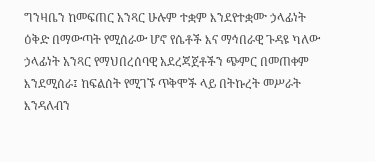ግንዛቤን ከመፍጠር አንጻር ሁሉም ተቋም እንደየተቋሙ ኃላፊነት ዕቅድ በማውጣት የሚሰራው ሆኖ የሴቶች እና ማኅበራዊ ጉዳዩ ካለው ኃላፊነት አንጻር የማህበረሰባዊ አደረጃጀቶችን ጭምር በመጠቀም እንደሚሰራ፤ ከፍልሰት የሚገኙ ጥቅሞች ላይ በትኩረት መሥራት እንዳለብን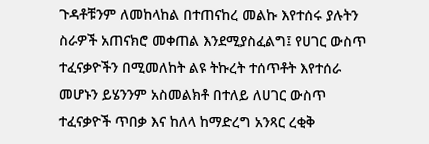ጉዳቶቹንም ለመከላከል በተጠናከረ መልኩ እየተሰሩ ያሉትን ስራዎች አጠናክሮ መቀጠል እንደሚያስፈልግ፤ የሀገር ውስጥ ተፈናቃዮችን በሚመለከት ልዩ ትኩረት ተሰጥቶት እየተሰራ መሆኑን ይሄንንም አስመልክቶ በተለይ ለሀገር ውስጥ ተፈናቃዮች ጥበቃ እና ከለላ ከማድረግ አንጻር ረቂቅ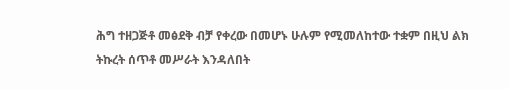ሕግ ተዘጋጅቶ መፅደቅ ብቻ የቀረው በመሆኑ ሁሉም የሚመለከተው ተቋም በዚህ ልክ ትኩረት ሰጥቶ መሥራት እንዳለበት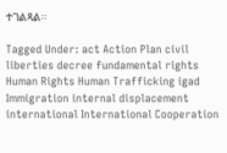ተገልጻል፡፡

Tagged Under: act Action Plan civil liberties decree fundamental rights Human Rights Human Trafficking igad Immigration internal displacement international International Cooperation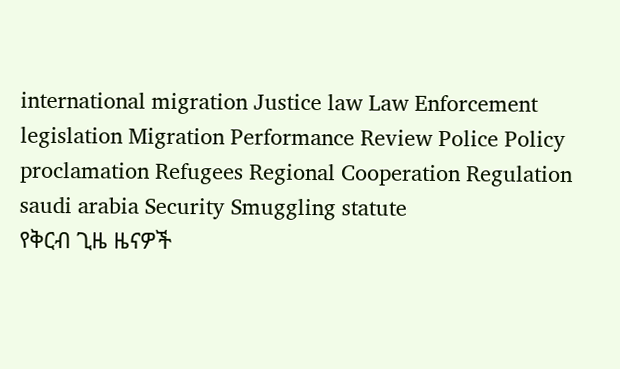international migration Justice law Law Enforcement legislation Migration Performance Review Police Policy proclamation Refugees Regional Cooperation Regulation saudi arabia Security Smuggling statute
የቅርብ ጊዜ ዜናዎች